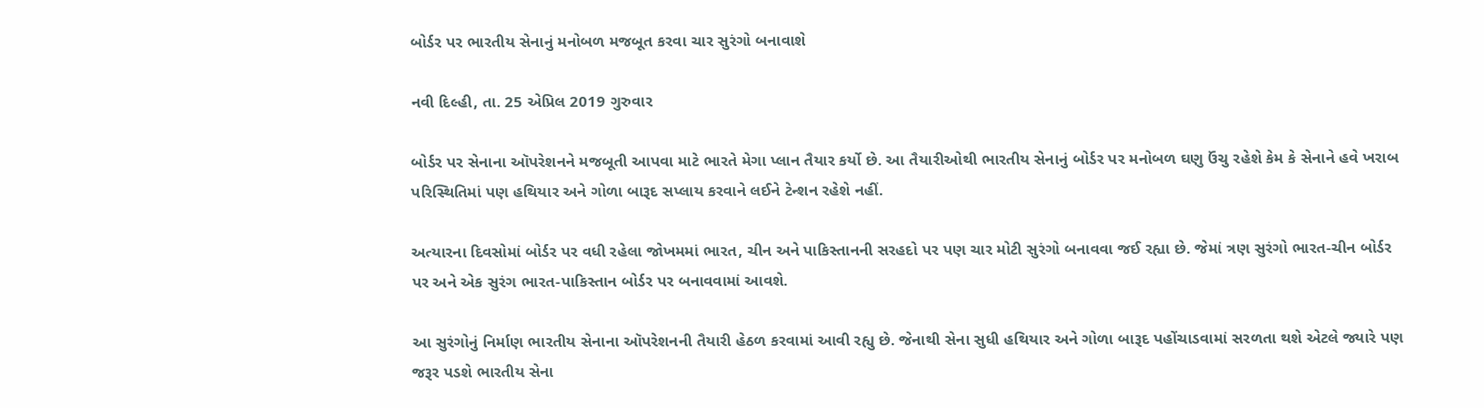બોર્ડર પર ભારતીય સેનાનું મનોબળ મજબૂત કરવા ચાર સુરંગો બનાવાશે

નવી દિલ્હી, તા. 25 એપ્રિલ 2019 ગુરુવાર

બોર્ડર પર સેનાના ઑપરેશનને મજબૂતી આપવા માટે ભારતે મેગા પ્લાન તૈયાર કર્યો છે. આ તૈયારીઓથી ભારતીય સેનાનું બોર્ડર પર મનોબળ ઘણુ ઉંચુ રહેશે કેમ કે સેનાને હવે ખરાબ પરિસ્થિતિમાં પણ હથિયાર અને ગોળા બારૂદ સપ્લાય કરવાને લઈને ટેન્શન રહેશે નહીં.

અત્યારના દિવસોમાં બોર્ડર પર વધી રહેલા જોખમમાં ભારત, ચીન અને પાકિસ્તાનની સરહદો પર પણ ચાર મોટી સુરંગો બનાવવા જઈ રહ્યા છે. જેમાં ત્રણ સુરંગો ભારત-ચીન બોર્ડર પર અને એક સુરંગ ભારત-પાકિસ્તાન બોર્ડર પર બનાવવામાં આવશે.

આ સુરંગોનું નિર્માણ ભારતીય સેનાના ઑપરેશનની તૈયારી હેઠળ કરવામાં આવી રહ્યુ છે. જેનાથી સેના સુધી હથિયાર અને ગોળા બારૂદ પહોંચાડવામાં સરળતા થશે એટલે જ્યારે પણ જરૂર પડશે ભારતીય સેના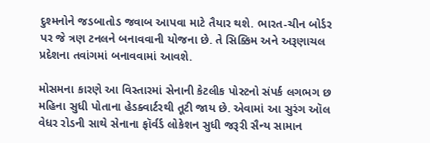દુશ્મનોને જડબાતોડ જવાબ આપવા માટે તૈયાર થશે. ભારત-ચીન બોર્ડર પર જે ત્રણ ટનલને બનાવવાની યોજના છે. તે સિક્કિમ અને અરૂણાચલ પ્રદેશના તવાંગમાં બનાવવામાં આવશે.

મોસમના કારણે આ વિસ્તારમાં સેનાની કેટલીક પોસ્ટનો સંપર્ક લગભગ છ મહિના સુધી પોતાના હેડક્વાર્ટરથી તૂટી જાય છે. એવામાં આ સુરંગ ઑલ વેધર રોડની સાથે સેનાના ફૉર્વર્ડ લોકેશન સુધી જરૂરી સૈન્ય સામાન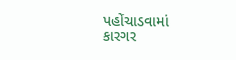પહોંચાડવામાં કારગર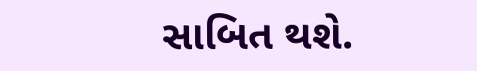સાબિત થશે.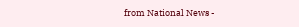from National News -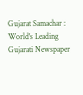Gujarat Samachar : World's Leading Gujarati Newspaper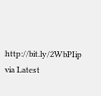http://bit.ly/2WbPIip
via Latest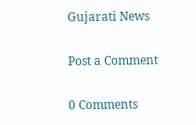Gujarati News

Post a Comment

0 Comments